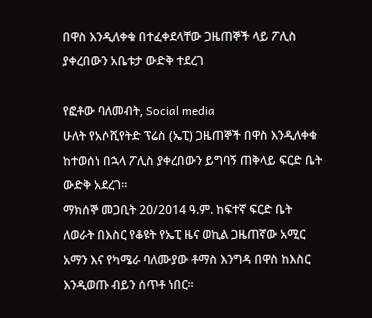በዋስ እንዲለቀቁ በተፈቀደላቸው ጋዜጠኞች ላይ ፖሊስ ያቀረበውን አቤቱታ ውድቅ ተደረገ

የፎቶው ባለመብት, Social media
ሁለት የአሶሺየትድ ፕሬስ (ኤፒ) ጋዜጠኞች በዋስ እንዲለቀቁ ከተወሰነ በኋላ ፖሊስ ያቀረበውን ይግባኝ ጠቅላይ ፍርድ ቤት ውድቅ አደረገ።
ማክሰኞ መጋቢት 20/2014 ዓ.ም. ከፍተኛ ፍርድ ቤት ለወራት በእስር የቆዩት የኤፒ ዜና ወኪል ጋዜጠኛው አሚር አማን እና የካሜራ ባለሙያው ቶማስ እንግዳ በዋስ ከእስር እንዲወጡ ብይን ሰጥቶ ነበር።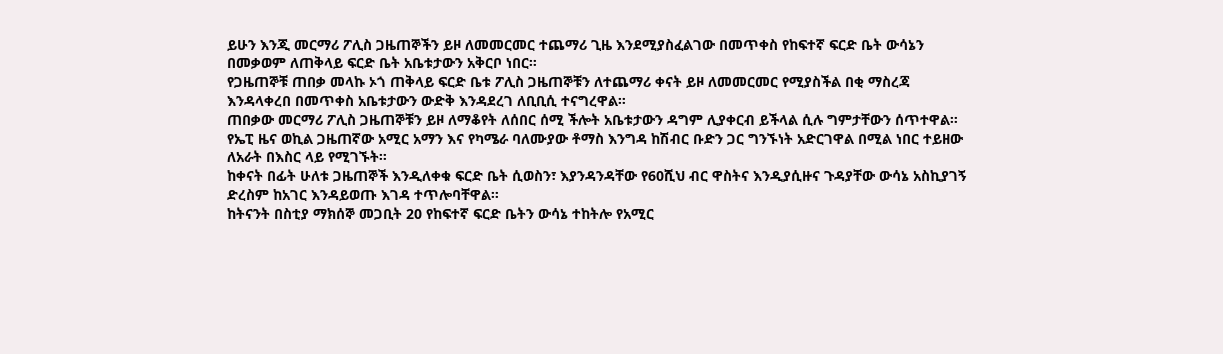ይሁን እንጂ መርማሪ ፖሊስ ጋዜጠኞችን ይዞ ለመመርመር ተጨማሪ ጊዜ እንደሚያስፈልገው በመጥቀስ የከፍተኛ ፍርድ ቤት ውሳኔን በመቃወም ለጠቅላይ ፍርድ ቤት አቤቱታውን አቅርቦ ነበር።
የጋዜጠኞቹ ጠበቃ መላኩ ኦጎ ጠቅላይ ፍርድ ቤቱ ፖሊስ ጋዜጠኞቹን ለተጨማሪ ቀናት ይዞ ለመመርመር የሚያስችል በቂ ማስረጃ እንዳላቀረበ በመጥቀስ አቤቱታውን ውድቅ እንዳደረገ ለቢቢሲ ተናግረዋል።
ጠበቃው መርማሪ ፖሊስ ጋዜጠኞቹን ይዞ ለማቆየት ለሰበር ሰሚ ችሎት አቤቱታውን ዳግም ሊያቀርብ ይችላል ሲሉ ግምታቸውን ሰጥተዋል።
የኤፒ ዜና ወኪል ጋዜጠኛው አሚር አማን እና የካሜራ ባለሙያው ቶማስ እንግዳ ከሽብር ቡድን ጋር ግንኙነት አድርገዋል በሚል ነበር ተይዘው ለአራት በእስር ላይ የሚገኙት።
ከቀናት በፊት ሁለቱ ጋዜጠኞች እንዲለቀቁ ፍርድ ቤት ሲወስን፣ እያንዳንዳቸው የ60ሺህ ብር ዋስትና እንዲያሲዙና ጉዳያቸው ውሳኔ አስኪያገኝ ድረስም ከአገር እንዳይወጡ እገዳ ተጥሎባቸዋል።
ከትናንት በስቲያ ማክሰኞ መጋቢት 20 የከፍተኛ ፍርድ ቤትን ውሳኔ ተከትሎ የአሚር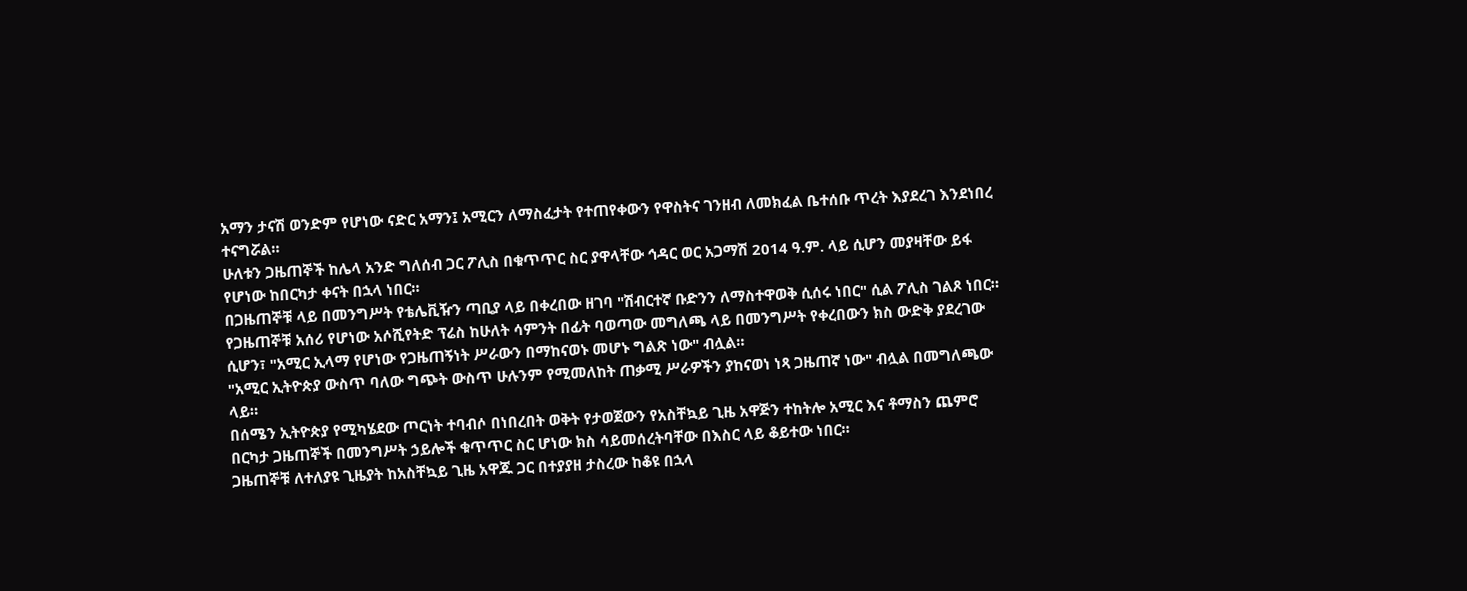አማን ታናሽ ወንድም የሆነው ናድር አማን፤ አሚርን ለማስፈታት የተጠየቀውን የዋስትና ገንዘብ ለመክፈል ቤተሰቡ ጥረት እያደረገ እንደነበረ ተናግሯል።
ሁለቱን ጋዜጠኞች ከሌላ አንድ ግለሰብ ጋር ፖሊስ በቁጥጥር ስር ያዋላቸው ኅዳር ወር አጋማሽ 2014 ዓ.ም. ላይ ሲሆን መያዛቸው ይፋ የሆነው ከበርካታ ቀናት በኋላ ነበር።
በጋዜጠኞቹ ላይ በመንግሥት የቴሌቪዥን ጣቢያ ላይ በቀረበው ዘገባ "ሽብርተኛ ቡድንን ለማስተዋወቅ ሲሰሩ ነበር" ሲል ፖሊስ ገልጾ ነበር።
የጋዜጠኞቹ አሰሪ የሆነው አሶሺየትድ ፕሬስ ከሁለት ሳምንት በፊት ባወጣው መግለጫ ላይ በመንግሥት የቀረበውን ክስ ውድቅ ያደረገው ሲሆን፣ "አሚር ኢላማ የሆነው የጋዜጠኝነት ሥራውን በማከናወኑ መሆኑ ግልጽ ነው" ብሏል።
"አሚር ኢትዮጵያ ውስጥ ባለው ግጭት ውስጥ ሁሉንም የሚመለከት ጠቃሚ ሥራዎችን ያከናወነ ነጻ ጋዜጠኛ ነው" ብሏል በመግለጫው ላይ።
በሰሜን ኢትዮጵያ የሚካሄደው ጦርነት ተባብሶ በነበረበት ወቅት የታወጀውን የአስቸኳይ ጊዜ አዋጅን ተከትሎ አሚር እና ቶማስን ጨምሮ በርካታ ጋዜጠኞች በመንግሥት ኃይሎች ቁጥጥር ስር ሆነው ክስ ሳይመሰረትባቸው በእስር ላይ ቆይተው ነበር።
ጋዜጠኞቹ ለተለያዩ ጊዜያት ከአስቸኳይ ጊዜ አዋጁ ጋር በተያያዘ ታስረው ከቆዩ በኋላ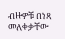ብዙዎቹ በነጻ መለቀቃቸው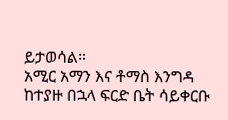ይታወሳል።
አሚር አማን እና ቶማስ እንግዳ ከተያዙ በኋላ ፍርድ ቤት ሳይቀርቡ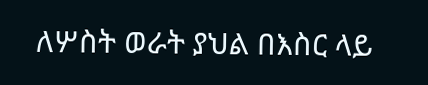ለሦስት ወራት ያህል በእስር ላይ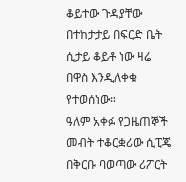ቆይተው ጉዳያቸው በተከታታይ በፍርድ ቤት ሲታይ ቆይቶ ነው ዛሬ በዋስ እንዲለቀቁ የተወሰነው።
ዓለም አቀፉ የጋዜጠኞች መብት ተቆርቋሪው ሲፒጄ በቅርቡ ባወጣው ሪፖርት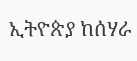ኢትዮጵያ ከሰሃራ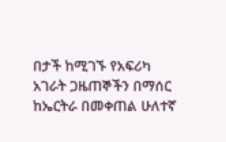በታች ከሚገኙ የአፍሪካ አገራት ጋዜጠኞችን በማሰር ከኤርትራ በመቀጠል ሁለተኛ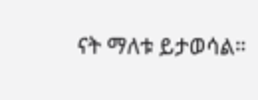ናት ማለቱ ይታወሳል።